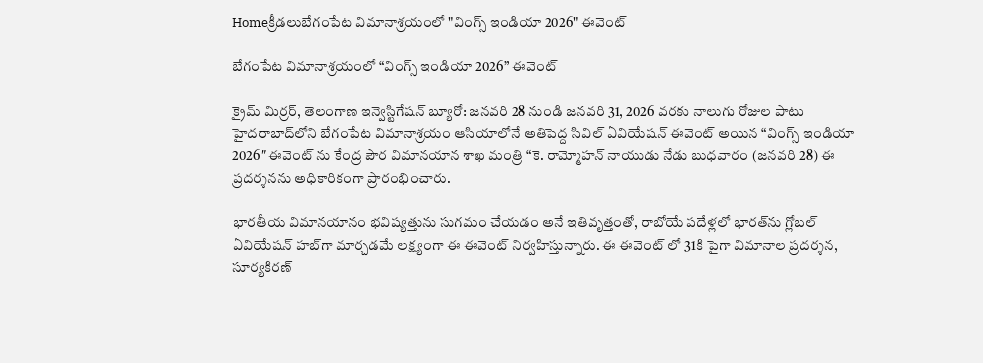Homeక్రీడలుబేగంపేట విమానాశ్రయంలో "వింగ్స్ ఇండియా 2026" ఈవెంట్

బేగంపేట విమానాశ్రయంలో “వింగ్స్ ఇండియా 2026” ఈవెంట్

క్రైమ్ మిర్రర్, తెలంగాణ ఇన్వెస్టిగేషన్ బ్యూరో: జనవరి 28 నుండి జనవరి 31, 2026 వరకు నాలుగు రోజుల పాటు హైదరాబాద్‌లోని బేగంపేట విమానాశ్రయం ఆసియాలోనే అతిపెద్ద సివిల్ ఏవియేషన్ ఈవెంట్ అయిన “వింగ్స్ ఇండియా 2026″ ఈవెంట్ ను కేంద్ర పౌర విమానయాన శాఖ మంత్రి “కె. రామ్మోహన్ నాయుడు నేడు బుధవారం (జనవరి 28) ఈ ప్రదర్శనను అధికారికంగా ప్రారంభించారు.

భారతీయ విమానయానం భవిష్యత్తును సుగమం చేయడం అనే ఇతివృత్తంతో, రాబోయే పదేళ్లలో భారత్‌ను గ్లోబల్ ఏవియేషన్ హబ్‌గా మార్చడమే లక్ష్యంగా ఈ ఈవెంట్ నిర్వహిస్తున్నారు. ఈ ఈవెంట్ లో 31కి పైగా విమానాల ప్రదర్శన, సూర్యకిరణ్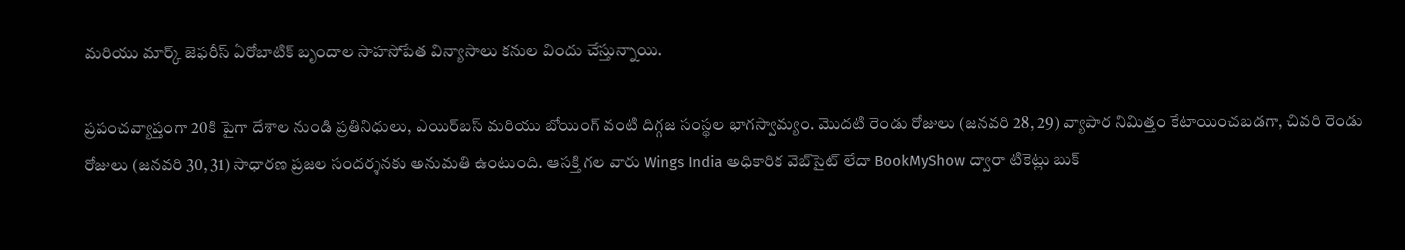మరియు మార్క్ జెఫరీస్ ఏరోబాటిక్ బృందాల సాహసోపేత విన్యాసాలు కనుల విందు చేస్తున్నాయి.

ప్రపంచవ్యాప్తంగా 20కి పైగా దేశాల నుండి ప్రతినిధులు, ఎయిర్‌బస్ మరియు బోయింగ్ వంటి దిగ్గజ సంస్థల భాగస్వామ్యం. మొదటి రెండు రోజులు (జనవరి 28, 29) వ్యాపార నిమిత్తం కేటాయించబడగా, చివరి రెండు రోజులు (జనవరి 30, 31) సాధారణ ప్రజల సందర్శనకు అనుమతి ఉంటుంది. ఆసక్తి గల వారు Wings India అధికారిక వెబ్‌సైట్ లేదా BookMyShow ద్వారా టికెట్లు బుక్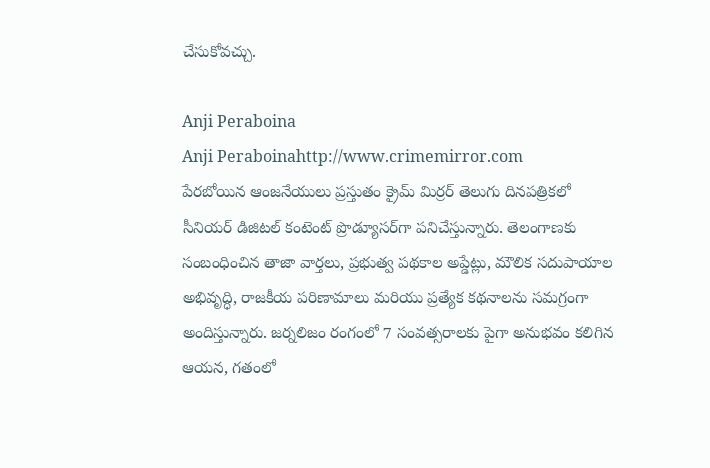చేసుకోవచ్చు.

Anji Peraboina
Anji Peraboinahttp://www.crimemirror.com
పేరబోయిన ఆంజనేయులు ప్రస్తుతం క్రైమ్ మిర్రర్ తెలుగు దినపత్రికలో సీనియర్ డిజిటల్ కంటెంట్ ప్రొడ్యూసర్‌గా పనిచేస్తున్నారు. తెలంగాణకు సంబంధించిన తాజా వార్తలు, ప్రభుత్వ పథకాల అప్డేట్లు, మౌలిక సదుపాయాల అభివృద్ధి, రాజకీయ పరిణామాలు మరియు ప్రత్యేక కథనాలను సమగ్రంగా అందిస్తున్నారు. జర్నలిజం రంగంలో 7 సంవత్సరాలకు పైగా అనుభవం కలిగిన ఆయన, గతంలో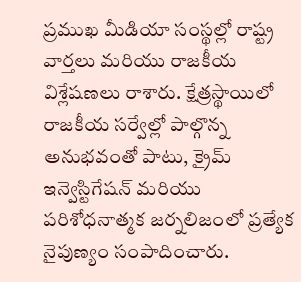ప్రముఖ మీడియా సంస్థల్లో రాష్ట్ర వార్తలు మరియు రాజకీయ విశ్లేషణలు రాశారు. క్షేత్రస్థాయిలో రాజకీయ సర్వేల్లో పాల్గొన్న అనుభవంతో పాటు, క్రైమ్ ఇన్వెస్టిగేషన్ మరియు పరిశోధనాత్మక జర్నలిజంలో ప్రత్యేక నైపుణ్యం సంపాదించారు.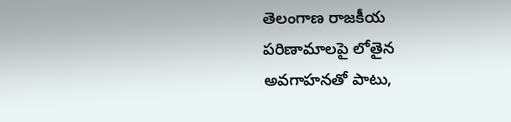తెలంగాణ రాజకీయ పరిణామాలపై లోతైన అవగాహనతో పాటు,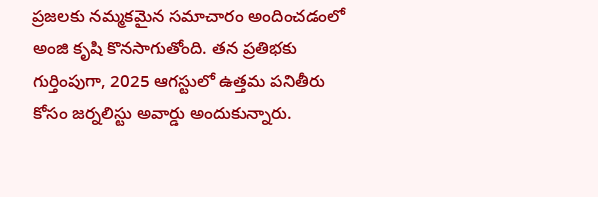ప్రజలకు నమ్మకమైన సమాచారం అందించడంలో అంజి కృషి కొనసాగుతోంది. తన ప్రతిభకు గుర్తింపుగా, 2025 ఆగస్టులో ఉత్తమ పనితీరు కోసం జర్నలిస్టు అవార్డు అందుకున్నారు.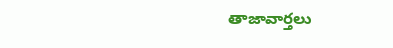తాజావార్తలు